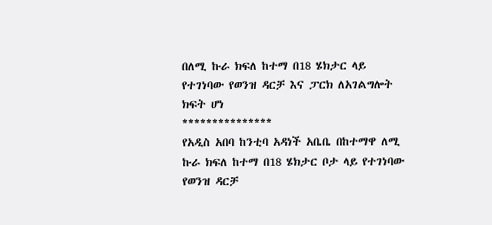በለሚ ኩራ ክፍለ ከተማ በ18 ሄክታር ላይ የተገነባው የወንዝ ዳርቻ እና ፓርክ ለአገልግሎት ክፍት ሆነ
***************
የአዲስ አበባ ከንቲባ አዳነች አቤቤ በከተማዋ ለሚ ኩራ ክፍለ ከተማ በ18 ሄክታር ቦታ ላይ የተገነባው የወንዝ ዳርቻ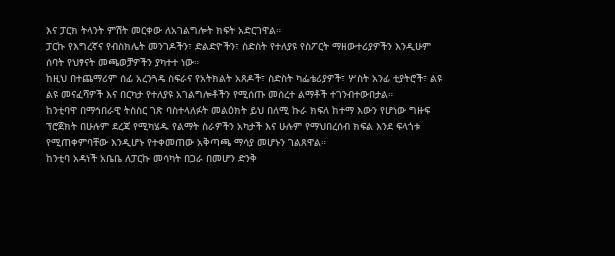እና ፓርክ ትላንት ምሽት መርቀው ለአገልግሎት ክፍት አድርገዋል።
ፓርኩ የእግረኛና የብስክሌት መንገዶችን፣ ድልድዮችን፣ ስድስት የተለያዩ የስፖርት ማዘውተሪያዎችን እንዲሁም ሰባት የህፃናት መጫወቻዎችን ያካተተ ነው።
ከዚህ በተጨማሪም ሰፊ አረንጓዴ ስፍራና የአትክልት አጸዶች፣ ስድስት ካፌቴሪያዎች፣ ሦስት አንፊ ቲያትሮች፣ ልዩ ልዩ መናፈሻዎች እና በርካታ የተለያዩ አገልግሎቶችን የሚሰጡ መሰረተ ልማቶች ተገንብተውበታል።
ከንቲባዋ በማኅበራዊ ትስስር ገጽ ባስተላለፉት መልዕክት ይህ በለሚ ኩራ ክፍለ ከተማ እውን የሆነው ግዙፍ ፕሮጀክት በሁሉም ደረጃ የሚካሄዱ የልማት ስራዎችን አካታች እና ሁሉም የማህበረሰብ ክፍል እንደ ፍላጎቱ የሚጠቀምባቸው እንዲሆኑ የተቀመጠው አቅጣጫ ማሳያ መሆኑን ገልጸዋል።
ከንቲባ አዳነች አቤቤ ለፓርኩ መሳካት በጋራ በመሆን ድንቅ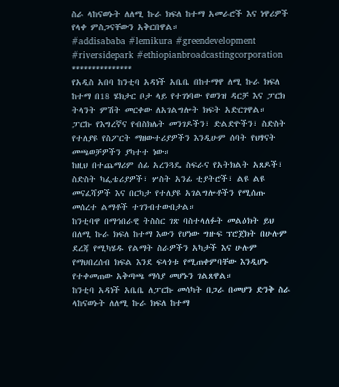ስራ ላከናወኑት ለለሚ ኩራ ክፍለ ከተማ አመራሮች እና ነዋሪዎች የላቀ ምስጋናቸውን አቅርበዋል።
#addisababa #lemikura #greendevelopment #riversidepark #ethiopianbroadcastingcorporation
***************
የአዲስ አበባ ከንቲባ አዳነች አቤቤ በከተማዋ ለሚ ኩራ ክፍለ ከተማ በ18 ሄክታር ቦታ ላይ የተገነባው የወንዝ ዳርቻ እና ፓርክ ትላንት ምሽት መርቀው ለአገልግሎት ክፍት አድርገዋል።
ፓርኩ የእግረኛና የብስክሌት መንገዶችን፣ ድልድዮችን፣ ስድስት የተለያዩ የስፖርት ማዘውተሪያዎችን እንዲሁም ሰባት የህፃናት መጫወቻዎችን ያካተተ ነው።
ከዚህ በተጨማሪም ሰፊ አረንጓዴ ስፍራና የአትክልት አጸዶች፣ ስድስት ካፌቴሪያዎች፣ ሦስት አንፊ ቲያትሮች፣ ልዩ ልዩ መናፈሻዎች እና በርካታ የተለያዩ አገልግሎቶችን የሚሰጡ መሰረተ ልማቶች ተገንብተውበታል።
ከንቲባዋ በማኅበራዊ ትስስር ገጽ ባስተላለፉት መልዕክት ይህ በለሚ ኩራ ክፍለ ከተማ እውን የሆነው ግዙፍ ፕሮጀክት በሁሉም ደረጃ የሚካሄዱ የልማት ስራዎችን አካታች እና ሁሉም የማህበረሰብ ክፍል እንደ ፍላጎቱ የሚጠቀምባቸው እንዲሆኑ የተቀመጠው አቅጣጫ ማሳያ መሆኑን ገልጸዋል።
ከንቲባ አዳነች አቤቤ ለፓርኩ መሳካት በጋራ በመሆን ድንቅ ስራ ላከናወኑት ለለሚ ኩራ ክፍለ ከተማ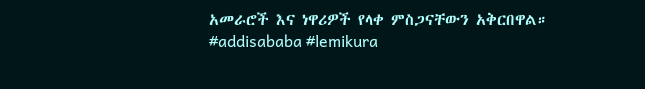አመራሮች እና ነዋሪዎች የላቀ ምስጋናቸውን አቅርበዋል።
#addisababa #lemikura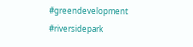#greendevelopment #riversidepark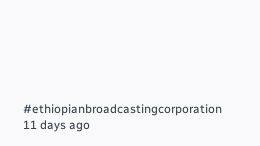#ethiopianbroadcastingcorporation
11 days ago